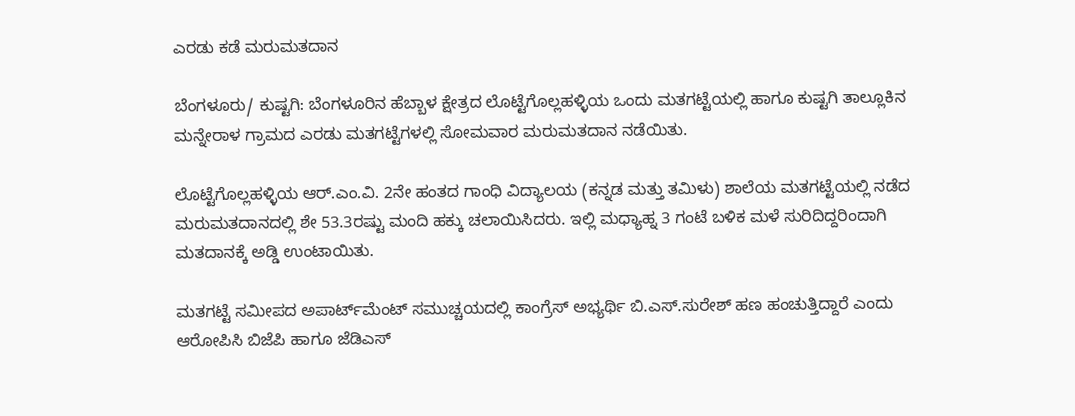ಎರಡು ಕಡೆ ಮರುಮತದಾನ

ಬೆಂಗಳೂರು/ ಕುಷ್ಟಗಿ: ಬೆಂಗಳೂರಿನ ಹೆಬ್ಬಾಳ ಕ್ಷೇತ್ರದ ಲೊಟ್ಟೆಗೊಲ್ಲಹಳ್ಳಿಯ ಒಂದು ಮತಗಟ್ಟೆಯಲ್ಲಿ ಹಾಗೂ ಕುಷ್ಟಗಿ ತಾಲ್ಲೂಕಿನ ಮನ್ನೇರಾಳ ಗ್ರಾಮದ ಎರಡು ಮತಗಟ್ಟೆಗಳಲ್ಲಿ ಸೋಮವಾರ ಮರುಮತದಾನ ನಡೆಯಿತು.

ಲೊಟ್ಟೆಗೊಲ್ಲಹಳ್ಳಿಯ ಆರ್.ಎಂ.ವಿ. 2ನೇ ಹಂತದ ಗಾಂಧಿ ವಿದ್ಯಾಲಯ (ಕನ್ನಡ ಮತ್ತು ತಮಿಳು) ಶಾಲೆಯ ಮತಗಟ್ಟೆಯಲ್ಲಿ ನಡೆದ ಮರುಮತದಾನದಲ್ಲಿ ಶೇ 53.3ರಷ್ಟು ಮಂದಿ ಹಕ್ಕು ಚಲಾಯಿಸಿದರು. ಇಲ್ಲಿ ಮಧ್ಯಾಹ್ನ 3 ಗಂಟೆ ಬಳಿಕ ಮಳೆ ಸುರಿದಿದ್ದರಿಂದಾಗಿ ಮತದಾನಕ್ಕೆ ಅಡ್ಡಿ ಉಂಟಾಯಿತು.

ಮತಗಟ್ಟೆ ಸಮೀಪದ ಅಪಾರ್ಟ್‌ಮೆಂಟ್‌ ಸಮುಚ್ಚಯದಲ್ಲಿ ಕಾಂಗ್ರೆಸ್‌ ಅಭ್ಯರ್ಥಿ ಬಿ.ಎಸ್‌.ಸುರೇಶ್ ಹಣ ಹಂಚುತ್ತಿದ್ದಾರೆ ಎಂದು ಆರೋಪಿಸಿ ಬಿಜೆಪಿ ಹಾಗೂ ಜೆಡಿಎಸ್‌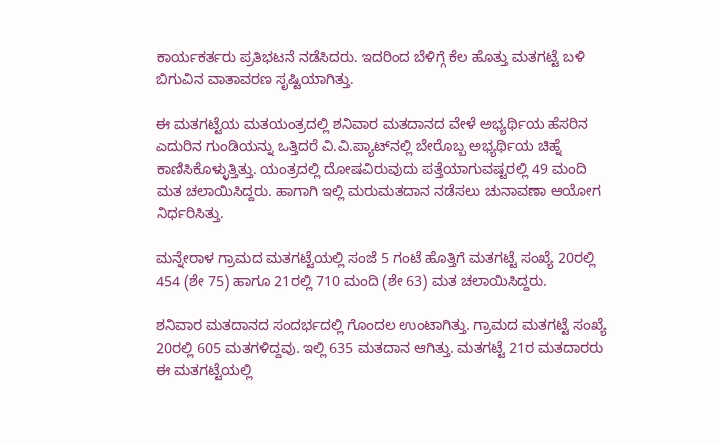ಕಾರ್ಯಕರ್ತರು ಪ್ರತಿಭಟನೆ ನಡೆಸಿದರು. ಇದರಿಂದ ಬೆಳಿಗ್ಗೆ ಕೆಲ ಹೊತ್ತು ಮತಗಟ್ಟೆ ಬಳಿ ಬಿಗುವಿನ ವಾತಾವರಣ ಸೃಷ್ಟಿಯಾಗಿತ್ತು.

ಈ ಮತಗಟ್ಟೆಯ ಮತಯಂತ್ರದಲ್ಲಿ ಶನಿವಾರ ಮತದಾನದ ವೇಳೆ ಅಭ್ಯರ್ಥಿಯ ಹೆಸರಿನ ಎದುರಿನ ಗುಂಡಿಯನ್ನು ಒತ್ತಿದರೆ ವಿ.ವಿ.ಪ್ಯಾಟ್‌ನಲ್ಲಿ ಬೇರೊಬ್ಬ ಅಭ್ಯರ್ಥಿಯ ಚಿಹ್ನೆ ಕಾಣಿಸಿಕೊಳ್ಳುತ್ತಿತ್ತು. ಯಂತ್ರದಲ್ಲಿ ದೋಷವಿರುವುದು ಪತ್ತೆಯಾಗುವಷ್ಟರಲ್ಲಿ 49 ಮಂದಿ ಮತ ಚಲಾಯಿಸಿದ್ದರು. ಹಾಗಾಗಿ ಇಲ್ಲಿ ಮರುಮತದಾನ ನಡೆಸಲು ಚುನಾವಣಾ ಆಯೋಗ ನಿರ್ಧರಿಸಿತ್ತು.

ಮನ್ನೇರಾಳ ಗ್ರಾಮದ ಮತಗಟ್ಟೆಯಲ್ಲಿ ಸಂಜೆ 5 ಗಂಟೆ ಹೊತ್ತಿಗೆ ಮತಗಟ್ಟೆ ಸಂಖ್ಯೆ 20ರಲ್ಲಿ 454 (ಶೇ 75) ಹಾಗೂ 21ರಲ್ಲಿ 710 ಮಂದಿ (ಶೇ 63) ಮತ ಚಲಾಯಿಸಿದ್ದರು.

ಶನಿವಾರ ಮತದಾನದ ಸಂದರ್ಭದಲ್ಲಿ ಗೊಂದಲ ಉಂಟಾಗಿತ್ತು. ಗ್ರಾಮದ ಮತಗಟ್ಟೆ ಸಂಖ್ಯೆ 20ರಲ್ಲಿ 605 ಮತಗಳಿದ್ದವು. ಇಲ್ಲಿ 635 ಮತದಾನ ಆಗಿತ್ತು. ಮತಗಟ್ಟೆ 21ರ ಮತದಾರರು ಈ ಮತಗಟ್ಟೆಯಲ್ಲಿ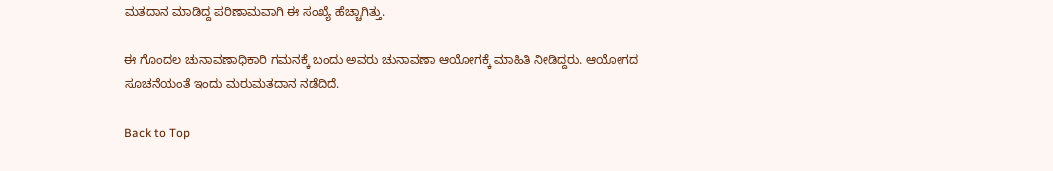ಮತದಾನ ಮಾಡಿದ್ದ ಪರಿಣಾಮವಾಗಿ ಈ ಸಂಖ್ಯೆ ಹೆಚ್ಚಾಗಿತ್ತು.

ಈ ಗೊಂದಲ ಚುನಾವಣಾಧಿಕಾರಿ ಗಮನಕ್ಕೆ ಬಂದು ಅವರು ಚುನಾವಣಾ ಆಯೋಗಕ್ಕೆ ಮಾಹಿತಿ ನೀಡಿದ್ದರು. ಆಯೋಗದ ಸೂಚನೆಯಂತೆ ಇಂದು ಮರುಮತದಾನ ನಡೆದಿದೆ.

Back to Top